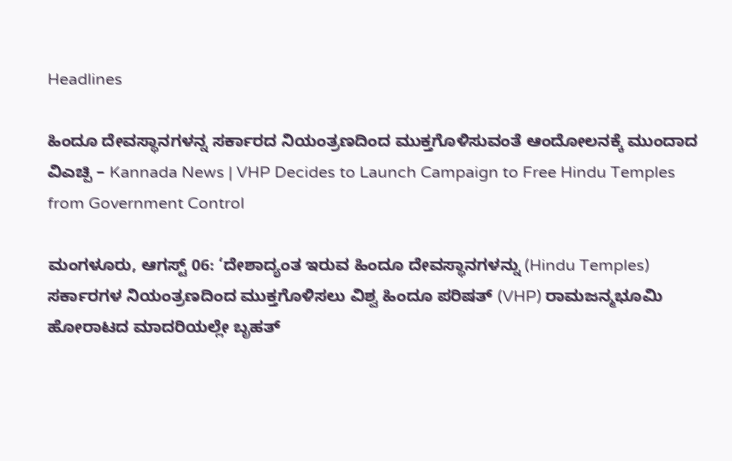Headlines

ಹಿಂದೂ ದೇವಸ್ಥಾನಗಳನ್ನ ಸರ್ಕಾರದ ನಿಯಂತ್ರಣದಿಂದ ಮುಕ್ತಗೊಳಿಸುವಂತೆ ಆಂದೋಲನಕ್ಕೆ ಮುಂದಾದ ವಿಎಚ್ಪಿ – Kannada News | VHP Decides to Launch Campaign to Free Hindu Temples from Government Control

ಮಂಗಳೂರು, ಆಗಸ್ಟ್ 06: ‘ದೇಶಾದ್ಯಂತ ಇರುವ ಹಿಂದೂ ದೇವಸ್ಥಾನಗಳನ್ನು (Hindu Temples) ಸರ್ಕಾರಗಳ ನಿಯಂತ್ರಣದಿಂದ ಮುಕ್ತಗೊಳಿಸಲು ವಿಶ್ವ ಹಿಂದೂ ಪರಿಷತ್ (VHP) ರಾಮಜನ್ಮಭೂಮಿ ಹೋರಾಟದ ಮಾದರಿಯಲ್ಲೇ ಬೃಹತ್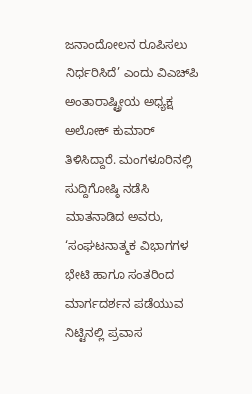ಜನಾಂದೋಲನ ರೂಪಿಸಲು ನಿರ್ಧರಿಸಿದೆ’ ಎಂದು ವಿಎಚ್‌ಪಿ ಅಂತಾರಾಷ್ಟ್ರೀಯ ಅಧ್ಯಕ್ಷ ಅಲೋಕ್ ಕುಮಾರ್ ತಿಳಿಸಿದ್ದಾರೆ. ಮಂಗಳೂರಿನಲ್ಲಿ ಸುದ್ದಿಗೋಷ್ಠಿ ನಡೆಸಿ ಮಾತನಾಡಿದ ಅವರು, ‘ಸಂಘಟನಾತ್ಮಕ ವಿಭಾಗಗಳ ಭೇಟಿ ಹಾಗೂ ಸಂತರಿಂದ ಮಾರ್ಗದರ್ಶನ ಪಡೆಯುವ ನಿಟ್ಟಿನಲ್ಲಿ ಪ್ರವಾಸ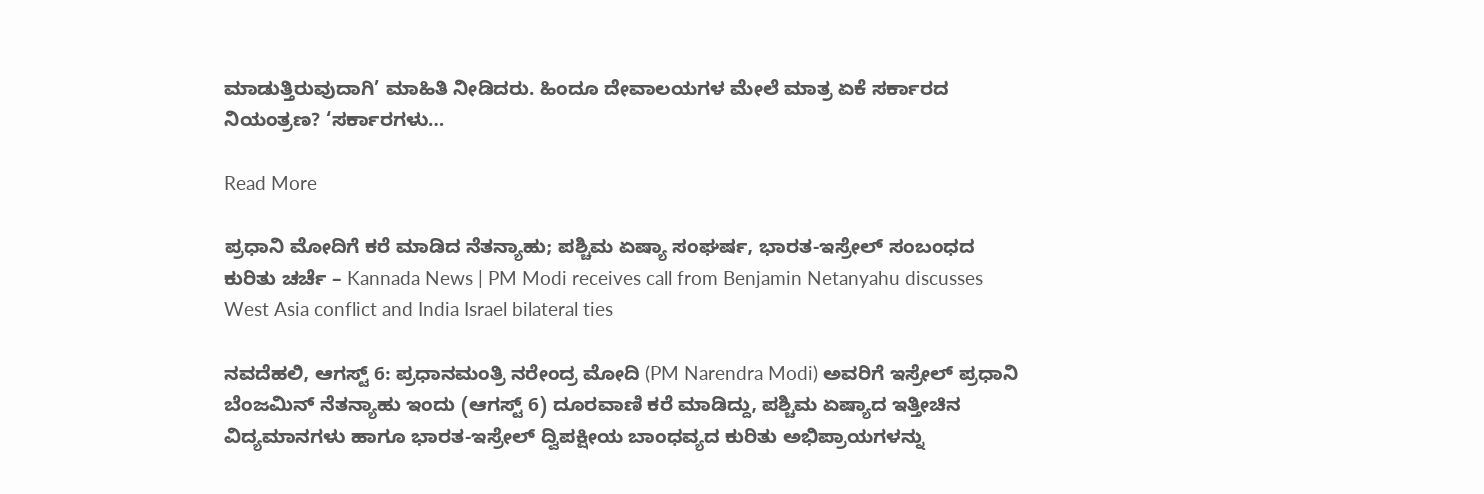ಮಾಡುತ್ತಿರುವುದಾಗಿ’ ಮಾಹಿತಿ ನೀಡಿದರು. ಹಿಂದೂ ದೇವಾಲಯಗಳ ಮೇಲೆ ಮಾತ್ರ ಏಕೆ ಸರ್ಕಾರದ ನಿಯಂತ್ರಣ? ‘ಸರ್ಕಾರಗಳು…

Read More

ಪ್ರಧಾನಿ ಮೋದಿಗೆ ಕರೆ ಮಾಡಿದ ನೆತನ್ಯಾಹು; ಪಶ್ಚಿಮ ಏಷ್ಯಾ ಸಂಘರ್ಷ, ಭಾರತ-ಇಸ್ರೇಲ್ ಸಂಬಂಧದ ಕುರಿತು ಚರ್ಚೆ – Kannada News | PM Modi receives call from Benjamin Netanyahu discusses West Asia conflict and India Israel bilateral ties

ನವದೆಹಲಿ, ಆಗಸ್ಟ್ 6: ಪ್ರಧಾನಮಂತ್ರಿ ನರೇಂದ್ರ ಮೋದಿ (PM Narendra Modi) ಅವರಿಗೆ ಇಸ್ರೇಲ್ ಪ್ರಧಾನಿ ಬೆಂಜಮಿನ್ ನೆತನ್ಯಾಹು ಇಂದು (ಆಗಸ್ಟ್ 6) ದೂರವಾಣಿ ಕರೆ ಮಾಡಿದ್ದು, ಪಶ್ಚಿಮ ಏಷ್ಯಾದ ಇತ್ತೀಚಿನ ವಿದ್ಯಮಾನಗಳು ಹಾಗೂ ಭಾರತ-ಇಸ್ರೇಲ್ ದ್ವಿಪಕ್ಷೀಯ ಬಾಂಧವ್ಯದ ಕುರಿತು ಅಭಿಪ್ರಾಯಗಳನ್ನು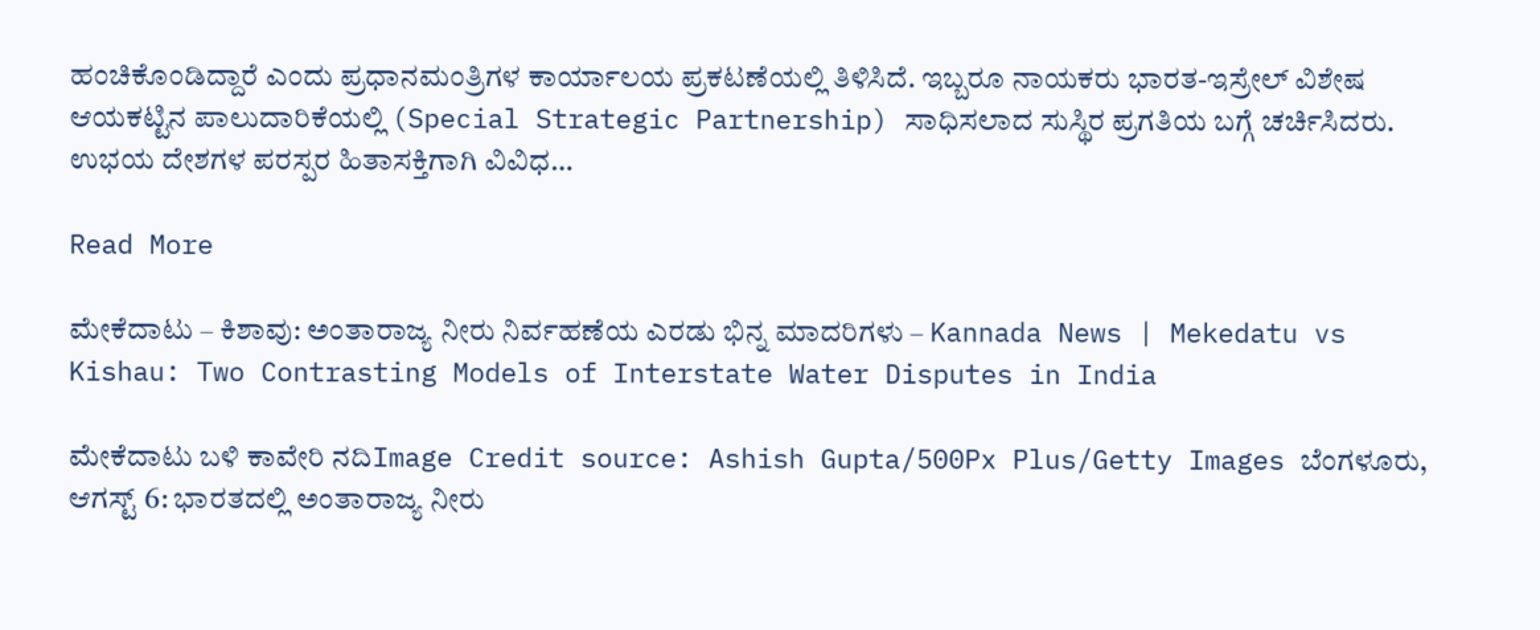ಹಂಚಿಕೊಂಡಿದ್ದಾರೆ ಎಂದು ಪ್ರಧಾನಮಂತ್ರಿಗಳ ಕಾರ್ಯಾಲಯ ಪ್ರಕಟಣೆಯಲ್ಲಿ ತಿಳಿಸಿದೆ. ಇಬ್ಬರೂ ನಾಯಕರು ಭಾರತ-ಇಸ್ರೇಲ್ ವಿಶೇಷ ಆಯಕಟ್ಟಿನ ಪಾಲುದಾರಿಕೆಯಲ್ಲಿ (Special Strategic Partnership) ಸಾಧಿಸಲಾದ ಸುಸ್ಥಿರ ಪ್ರಗತಿಯ ಬಗ್ಗೆ ಚರ್ಚಿಸಿದರು. ಉಭಯ ದೇಶಗಳ ಪರಸ್ಪರ ಹಿತಾಸಕ್ತಿಗಾಗಿ ವಿವಿಧ…

Read More

ಮೇಕೆದಾಟು – ಕಿಶಾವು: ಅಂತಾರಾಜ್ಯ ನೀರು ನಿರ್ವಹಣೆಯ ಎರಡು ಭಿನ್ನ ಮಾದರಿಗಳು – Kannada News | Mekedatu vs Kishau: Two Contrasting Models of Interstate Water Disputes in India

ಮೇಕೆದಾಟು ಬಳಿ ಕಾವೇರಿ ನದಿImage Credit source: Ashish Gupta/500Px Plus/Getty Images ಬೆಂಗಳೂರು, ಆಗಸ್ಟ್ 6: ಭಾರತದಲ್ಲಿ ಅಂತಾರಾಜ್ಯ ನೀರು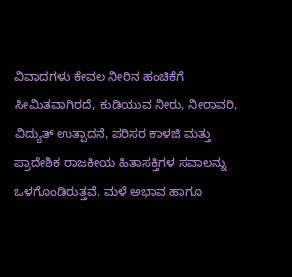ವಿವಾದಗಳು ಕೇವಲ ನೀರಿನ ಹಂಚಿಕೆಗೆ ಸೀಮಿತವಾಗಿರದೆ, ಕುಡಿಯುವ ನೀರು, ನೀರಾವರಿ, ವಿದ್ಯುತ್ ಉತ್ಪಾದನೆ, ಪರಿಸರ ಕಾಳಜಿ ಮತ್ತು ಪ್ರಾದೇಶಿಕ ರಾಜಕೀಯ ಹಿತಾಸಕ್ತಿಗಳ ಸವಾಲನ್ನು ಒಳಗೊಂಡಿರುತ್ತವೆ. ಮಳೆ ಅಭಾವ ಹಾಗೂ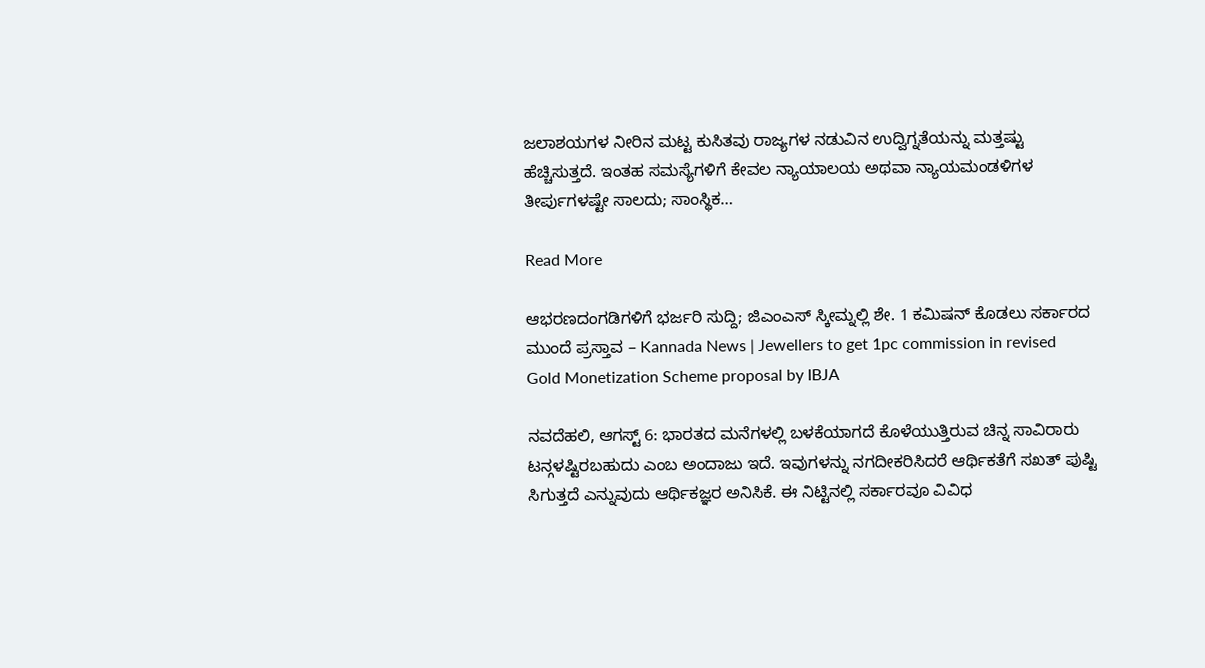ಜಲಾಶಯಗಳ ನೀರಿನ ಮಟ್ಟ ಕುಸಿತವು ರಾಜ್ಯಗಳ ನಡುವಿನ ಉದ್ವಿಗ್ನತೆಯನ್ನು ಮತ್ತಷ್ಟು ಹೆಚ್ಚಿಸುತ್ತದೆ. ಇಂತಹ ಸಮಸ್ಯೆಗಳಿಗೆ ಕೇವಲ ನ್ಯಾಯಾಲಯ ಅಥವಾ ನ್ಯಾಯಮಂಡಳಿಗಳ ತೀರ್ಪುಗಳಷ್ಟೇ ಸಾಲದು; ಸಾಂಸ್ಥಿಕ…

Read More

ಆಭರಣದಂಗಡಿಗಳಿಗೆ ಭರ್ಜರಿ ಸುದ್ದಿ; ಜಿಎಂಎಸ್ ಸ್ಕೀಮ್ನಲ್ಲಿ ಶೇ. 1 ಕಮಿಷನ್ ಕೊಡಲು ಸರ್ಕಾರದ ಮುಂದೆ ಪ್ರಸ್ತಾವ – Kannada News | Jewellers to get 1pc commission in revised Gold Monetization Scheme proposal by IBJA

ನವದೆಹಲಿ, ಆಗಸ್ಟ್ 6: ಭಾರತದ ಮನೆಗಳಲ್ಲಿ ಬಳಕೆಯಾಗದೆ ಕೊಳೆಯುತ್ತಿರುವ ಚಿನ್ನ ಸಾವಿರಾರು ಟನ್ಗಳಷ್ಟಿರಬಹುದು ಎಂಬ ಅಂದಾಜು ಇದೆ. ಇವುಗಳನ್ನು ನಗದೀಕರಿಸಿದರೆ ಆರ್ಥಿಕತೆಗೆ ಸಖತ್ ಪುಷ್ಟಿ ಸಿಗುತ್ತದೆ ಎನ್ನುವುದು ಆರ್ಥಿಕಜ್ಞರ ಅನಿಸಿಕೆ. ಈ ನಿಟ್ಟಿನಲ್ಲಿ ಸರ್ಕಾರವೂ ವಿವಿಧ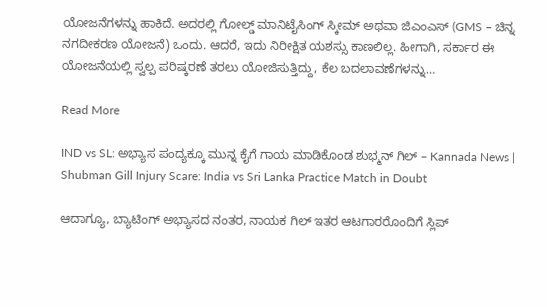ಯೋಜನೆಗಳನ್ನು ಹಾಕಿದೆ. ಅದರಲ್ಲಿ ಗೋಲ್ಡ್ ಮಾನಿಟೈಸಿಂಗ್ ಸ್ಕೀಮ್ ಅಥವಾ ಜಿಎಂಎಸ್ (GMS – ಚಿನ್ನ ನಗದೀಕರಣ ಯೋಜನೆ) ಒಂದು. ಆದರೆ, ಇದು ನಿರೀಕ್ಷಿತ ಯಶಸ್ಸು ಕಾಣಲಿಲ್ಲ. ಹೀಗಾಗಿ, ಸರ್ಕಾರ ಈ ಯೋಜನೆಯಲ್ಲಿ ಸ್ವಲ್ಪ ಪರಿಷ್ಕರಣೆ ತರಲು ಯೋಜಿಸುತ್ತಿದ್ದು, ಕೆಲ ಬದಲಾವಣೆಗಳನ್ನು…

Read More

IND vs SL: ಅಭ್ಯಾಸ ಪಂದ್ಯಕ್ಕೂ ಮುನ್ನ ಕೈಗೆ ಗಾಯ ಮಾಡಿಕೊಂಡ ಶುಭ್ಮನ್ ಗಿಲ್ – Kannada News | Shubman Gill Injury Scare: India vs Sri Lanka Practice Match in Doubt

ಆದಾಗ್ಯೂ, ಬ್ಯಾಟಿಂಗ್ ಅಭ್ಯಾಸದ ನಂತರ, ನಾಯಕ ಗಿಲ್ ಇತರ ಆಟಗಾರರೊಂದಿಗೆ ಸ್ಲಿಪ್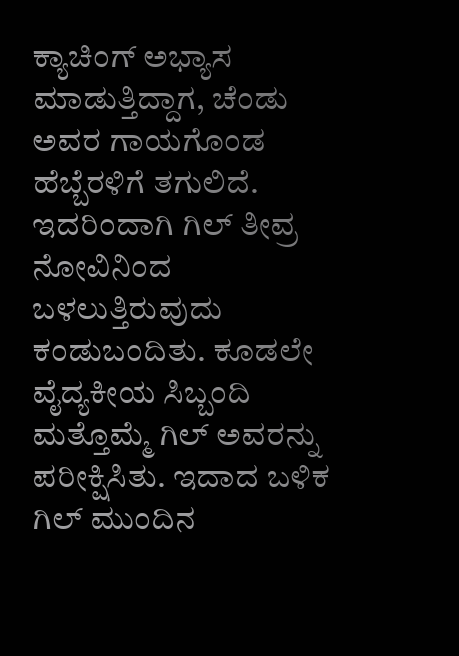ಕ್ಯಾಚಿಂಗ್ ಅಭ್ಯಾಸ ಮಾಡುತ್ತಿದ್ದಾಗ, ಚೆಂಡು ಅವರ ಗಾಯಗೊಂಡ ಹೆಬ್ಬೆರಳಿಗೆ ತಗುಲಿದೆ. ಇದರಿಂದಾಗಿ ಗಿಲ್ ತೀವ್ರ ನೋವಿನಿಂದ ಬಳಲುತ್ತಿರುವುದು ಕಂಡುಬಂದಿತು. ಕೂಡಲೇ ವೈದ್ಯಕೀಯ ಸಿಬ್ಬಂದಿ ಮತ್ತೊಮ್ಮೆ ಗಿಲ್ ಅವರನ್ನು ಪರೀಕ್ಷಿಸಿತು. ಇದಾದ ಬಳಿಕ ಗಿಲ್ ಮುಂದಿನ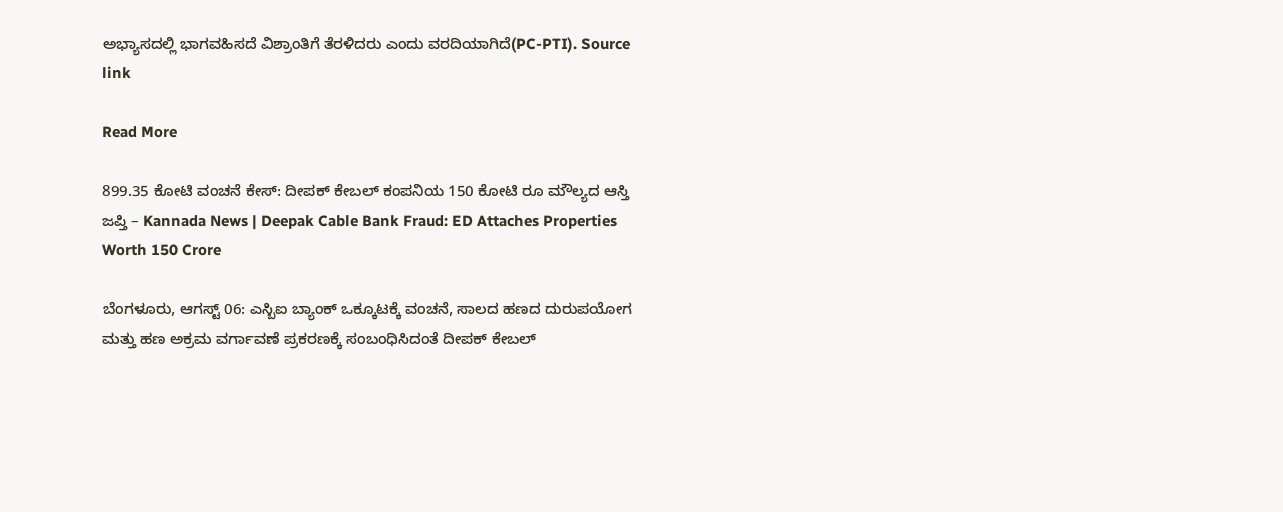ಅಭ್ಯಾಸದಲ್ಲಿ ಭಾಗವಹಿಸದೆ ವಿಶ್ರಾಂತಿಗೆ ತೆರಳಿದರು ಎಂದು ವರದಿಯಾಗಿದೆ(PC-PTI). Source link

Read More

899.35 ಕೋಟಿ ವಂಚನೆ ಕೇಸ್: ದೀಪಕ್ ಕೇಬಲ್ ಕಂಪನಿಯ 150 ಕೋಟಿ ರೂ ಮೌಲ್ಯದ ಆಸ್ತಿ ಜಪ್ತಿ – Kannada News | Deepak Cable Bank Fraud: ED Attaches Properties Worth 150 Crore

ಬೆಂಗಳೂರು, ಆಗಸ್ಟ್ 06: ಎಸ್ಬಿಐ ಬ್ಯಾಂಕ್ ಒಕ್ಕೂಟಕ್ಕೆ ವಂಚನೆ, ಸಾಲದ ಹಣದ ದುರುಪಯೋಗ ಮತ್ತು ಹಣ ಅಕ್ರಮ ವರ್ಗಾವಣೆ ಪ್ರಕರಣಕ್ಕೆ ಸಂಬಂಧಿಸಿದಂತೆ ದೀಪಕ್ ಕೇಬಲ್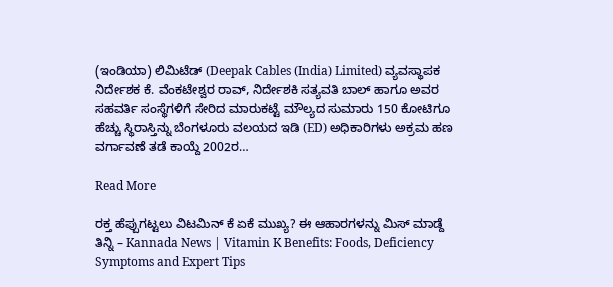(ಇಂಡಿಯಾ) ಲಿಮಿಟೆಡ್ (Deepak Cables (India) Limited) ವ್ಯವಸ್ಥಾಪಕ ನಿರ್ದೇಶಕ ಕೆ. ವೆಂಕಟೇಶ್ವರ ರಾವ್, ನಿರ್ದೇಶಕಿ ಸತ್ಯವತಿ ಬಾಲ್ ಹಾಗೂ ಅವರ ಸಹವರ್ತಿ ಸಂಸ್ಥೆಗಳಿಗೆ ಸೇರಿದ ಮಾರುಕಟ್ಟೆ ಮೌಲ್ಯದ ಸುಮಾರು 150 ಕೋಟಿಗೂ ಹೆಚ್ಚು ಸ್ಥಿರಾಸ್ತಿನ್ನು ಬೆಂಗಳೂರು ವಲಯದ ಇಡಿ (ED) ಅಧಿಕಾರಿಗಳು ಅಕ್ರಮ ಹಣ ವರ್ಗಾವಣೆ ತಡೆ ಕಾಯ್ದೆ 2002ರ…

Read More

ರಕ್ತ ಹೆಪ್ಪುಗಟ್ಟಲು ವಿಟಮಿನ್ ಕೆ ಏಕೆ ಮುಖ್ಯ? ಈ ಆಹಾರಗಳನ್ನು ಮಿಸ್ ಮಾಡ್ದೆ ತಿನ್ನಿ – Kannada News | Vitamin K Benefits: Foods, Deficiency Symptoms and Expert Tips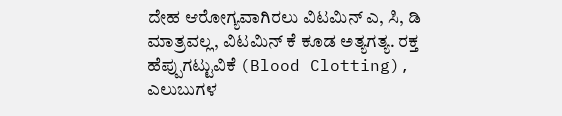ದೇಹ ಆರೋಗ್ಯವಾಗಿರಲು ವಿಟಮಿನ್ ಎ, ಸಿ, ಡಿ ಮಾತ್ರವಲ್ಲ, ವಿಟಮಿನ್ ಕೆ ಕೂಡ ಅತ್ಯಗತ್ಯ. ರಕ್ತ ಹೆಪ್ಪುಗಟ್ಟುವಿಕೆ (Blood Clotting), ಎಲುಬುಗಳ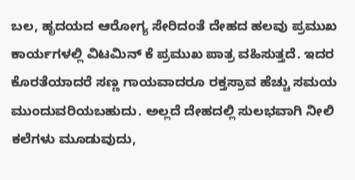ಬಲ, ಹೃದಯದ ಆರೋಗ್ಯ ಸೇರಿದಂತೆ ದೇಹದ ಹಲವು ಪ್ರಮುಖ ಕಾರ್ಯಗಳಲ್ಲಿ ವಿಟಮಿನ್ ಕೆ ಪ್ರಮುಖ ಪಾತ್ರ ವಹಿಸುತ್ತದೆ. ಇದರ ಕೊರತೆಯಾದರೆ ಸಣ್ಣ ಗಾಯವಾದರೂ ರಕ್ತಸ್ರಾವ ಹೆಚ್ಚು ಸಮಯ ಮುಂದುವರಿಯಬಹುದು. ಅಲ್ಲದೆ ದೇಹದಲ್ಲಿ ಸುಲಭವಾಗಿ ನೀಲಿ ಕಲೆಗಳು ಮೂಡುವುದು,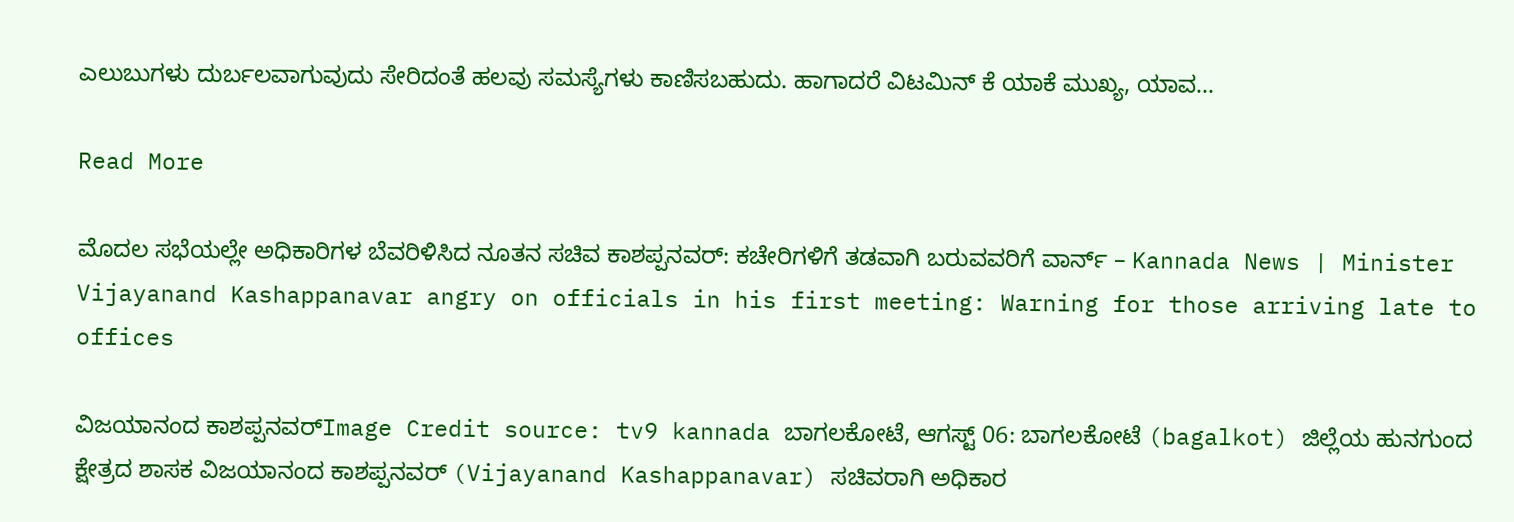ಎಲುಬುಗಳು ದುರ್ಬಲವಾಗುವುದು ಸೇರಿದಂತೆ ಹಲವು ಸಮಸ್ಯೆಗಳು ಕಾಣಿಸಬಹುದು. ಹಾಗಾದರೆ ವಿಟಮಿನ್ ಕೆ ಯಾಕೆ ಮುಖ್ಯ, ಯಾವ…

Read More

ಮೊದಲ ಸಭೆಯಲ್ಲೇ ಅಧಿಕಾರಿಗಳ ಬೆವರಿಳಿಸಿದ ನೂತನ ಸಚಿವ ಕಾಶಪ್ಪನವರ್: ಕಚೇರಿಗಳಿಗೆ ತಡವಾಗಿ ಬರುವವರಿಗೆ ವಾರ್ನ್ – Kannada News | Minister Vijayanand Kashappanavar angry on officials in his first meeting: Warning for those arriving late to offices

ವಿಜಯಾನಂದ ಕಾಶಪ್ಪನವರ್Image Credit source: tv9 kannada ಬಾಗಲಕೋಟೆ, ಆಗಸ್ಟ್ 06: ಬಾಗಲಕೋಟೆ (bagalkot) ಜಿಲ್ಲೆಯ ಹುನಗುಂದ ಕ್ಷೇತ್ರದ ಶಾಸಕ ವಿಜಯಾನಂದ ಕಾಶಪ್ಪನವರ್ (Vijayanand Kashappanavar) ಸಚಿವರಾಗಿ ಅಧಿಕಾರ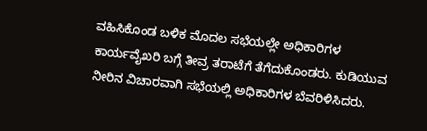ವಹಿಸಿಕೊಂಡ ಬಳಿಕ ಮೊದಲ ಸಭೆಯಲ್ಲೇ ಅಧಿಕಾರಿಗಳ ಕಾರ್ಯವೈಖರಿ ಬಗ್ಗೆ ತೀವ್ರ ತರಾಟೆಗೆ ತೆಗೆದುಕೊಂಡರು. ಕುಡಿಯುವ ನೀರಿನ ವಿಚಾರವಾಗಿ ಸಭೆಯಲ್ಲಿ ಅಧಿಕಾರಿಗಳ ಬೆವರಿಳಿಸಿದರು.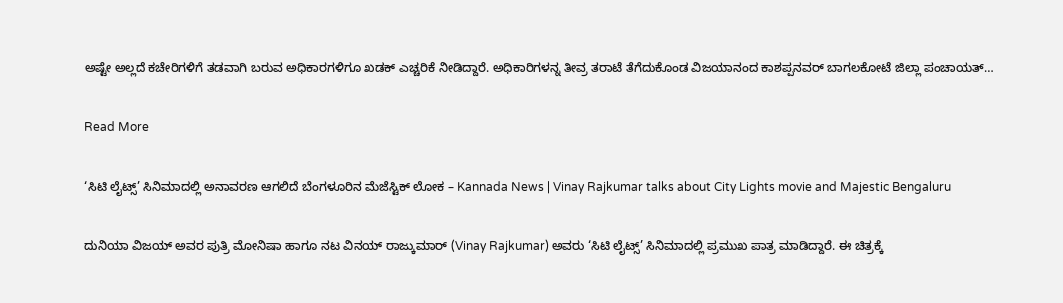ಅಷ್ಟೇ ಅಲ್ಲದೆ ಕಚೇರಿಗಳಿಗೆ ತಡವಾಗಿ ಬರುವ ಅಧಿಕಾರಗಳಿಗೂ ಖಡಕ್ ಎಚ್ಚರಿಕೆ ನೀಡಿದ್ದಾರೆ. ಅಧಿಕಾರಿಗಳನ್ನ ತೀವ್ರ ತರಾಟೆ ತೆಗೆದುಕೊಂಡ ವಿಜಯಾನಂದ ಕಾಶಪ್ಪನವರ್ ಬಾಗಲಕೋಟೆ ಜಿಲ್ಲಾ ಪಂಚಾಯತ್…

Read More

‘ಸಿಟಿ ಲೈಟ್ಸ್’ ಸಿನಿಮಾದಲ್ಲಿ ಅನಾವರಣ ಆಗಲಿದೆ ಬೆಂಗಳೂರಿನ ಮೆಜೆಸ್ಟಿಕ್ ಲೋಕ – Kannada News | Vinay Rajkumar talks about City Lights movie and Majestic Bengaluru

ದುನಿಯಾ ವಿಜಯ್ ಅವರ ಪುತ್ರಿ ಮೋನಿಷಾ ಹಾಗೂ ನಟ ವಿನಯ್ ರಾಜ್ಕುಮಾರ್ (Vinay Rajkumar) ಅವರು ‘ಸಿಟಿ ಲೈಟ್ಸ್’ ಸಿನಿಮಾದಲ್ಲಿ ಪ್ರಮುಖ ಪಾತ್ರ ಮಾಡಿದ್ದಾರೆ. ಈ ಚಿತ್ರಕ್ಕೆ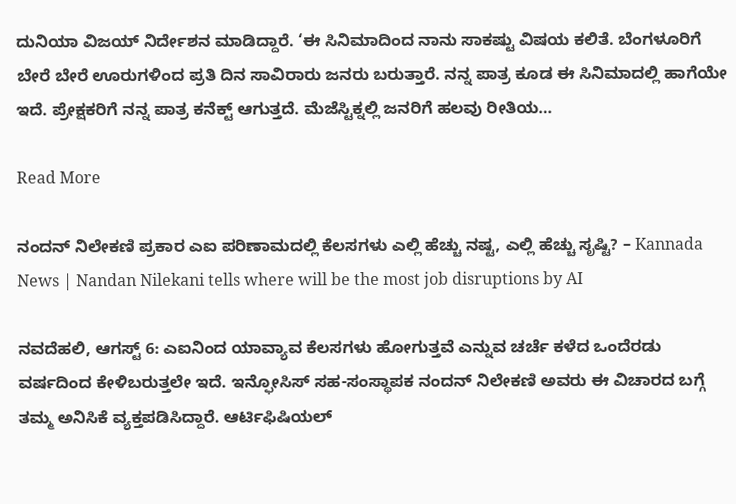ದುನಿಯಾ ವಿಜಯ್ ನಿರ್ದೇಶನ ಮಾಡಿದ್ದಾರೆ. ‘ಈ ಸಿನಿಮಾದಿಂದ ನಾನು ಸಾಕಷ್ಟು ವಿಷಯ ಕಲಿತೆ. ಬೆಂಗಳೂರಿಗೆ ಬೇರೆ ಬೇರೆ ಊರುಗಳಿಂದ ಪ್ರತಿ ದಿನ ಸಾವಿರಾರು ಜನರು ಬರುತ್ತಾರೆ. ನನ್ನ ಪಾತ್ರ ಕೂಡ ಈ ಸಿನಿಮಾದಲ್ಲಿ ಹಾಗೆಯೇ ಇದೆ. ಪ್ರೇಕ್ಷಕರಿಗೆ ನನ್ನ ಪಾತ್ರ ಕನೆಕ್ಟ್ ಆಗುತ್ತದೆ. ಮೆಜೆಸ್ಟಿಕ್ನಲ್ಲಿ ಜನರಿಗೆ ಹಲವು ರೀತಿಯ…

Read More

ನಂದನ್ ನಿಲೇಕಣಿ ಪ್ರಕಾರ ಎಐ ಪರಿಣಾಮದಲ್ಲಿ ಕೆಲಸಗಳು ಎಲ್ಲಿ ಹೆಚ್ಚು ನಷ್ಟ, ಎಲ್ಲಿ ಹೆಚ್ಚು ಸೃಷ್ಟಿ? – Kannada News | Nandan Nilekani tells where will be the most job disruptions by AI

ನವದೆಹಲಿ, ಆಗಸ್ಟ್ 6: ಎಐನಿಂದ ಯಾವ್ಯಾವ ಕೆಲಸಗಳು ಹೋಗುತ್ತವೆ ಎನ್ನುವ ಚರ್ಚೆ ಕಳೆದ ಒಂದೆರಡು ವರ್ಷದಿಂದ ಕೇಳಿಬರುತ್ತಲೇ ಇದೆ. ಇನ್ಫೋಸಿಸ್ ಸಹ-ಸಂಸ್ಥಾಪಕ ನಂದನ್ ನಿಲೇಕಣಿ ಅವರು ಈ ವಿಚಾರದ ಬಗ್ಗೆ ತಮ್ಮ ಅನಿಸಿಕೆ ವ್ಯಕ್ತಪಡಿಸಿದ್ದಾರೆ. ಆರ್ಟಿಫಿಷಿಯಲ್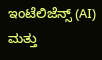ಇಂಟೆಲಿಜೆನ್ಸ್ (AI) ಮತ್ತು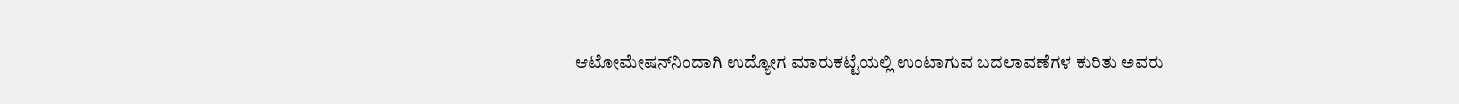ಆಟೋಮೇಷನ್‌ನಿಂದಾಗಿ ಉದ್ಯೋಗ ಮಾರುಕಟ್ಟೆಯಲ್ಲಿ ಉಂಟಾಗುವ ಬದಲಾವಣೆಗಳ ಕುರಿತು ಅವರು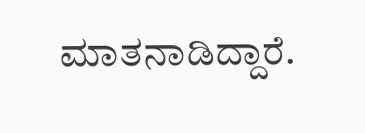ಮಾತನಾಡಿದ್ದಾರೆ.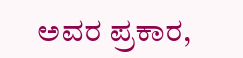ಅವರ ಪ್ರಕಾರ,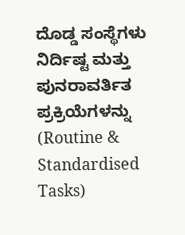ದೊಡ್ಡ ಸಂಸ್ಥೆಗಳು ನಿರ್ದಿಷ್ಟ ಮತ್ತು ಪುನರಾವರ್ತಿತ ಪ್ರಕ್ರಿಯೆಗಳನ್ನು (Routine & Standardised Tasks)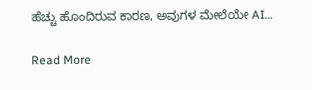ಹೆಚ್ಚು ಹೊಂದಿರುವ ಕಾರಣ, ಅವುಗಳ ಮೇಲೆಯೇ AI…

Read More